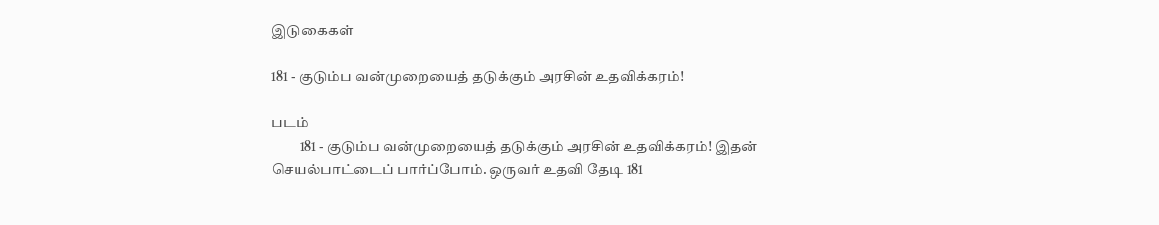இடுகைகள்

181 - குடும்ப வன்முறையைத் தடுக்கும் அரசின் உதவிக்கரம்!

படம்
          181 - குடும்ப வன்முறையைத் தடுக்கும் அரசின் உதவிக்கரம்! இதன் செயல்பாட்டைப் பார்ப்போம். ஒருவர் உதவி தேடி 181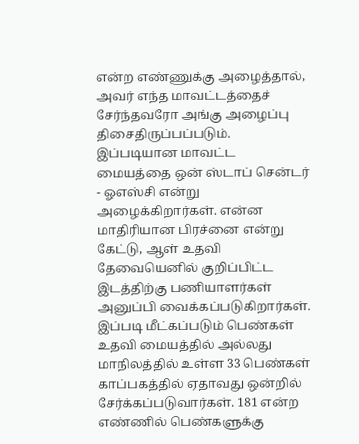என்ற எண்ணுக்கு அழைத்தால், அவர் எந்த மாவட்டத்தைச் சேர்ந்தவரோ அங்கு அழைப்பு திசைதிருப்பப்படும். இப்படியான மாவட்ட மையத்தை ஒன் ஸ்டாப் சென்டர் - ஓஎஸ்சி என்று அழைக்கிறார்கள். என்ன மாதிரியான பிரச்னை என்று கேட்டு, ஆள் உதவி தேவையெனில் குறிப்பிட்ட இடத்திற்கு பணியாளர்கள் அனுப்பி வைக்கப்படுகிறார்கள். இப்படி மீட்கப்படும் பெண்கள் உதவி மையத்தில் அல்லது மாநிலத்தில் உள்ள 33 பெண்கள் காப்பகத்தில் ஏதாவது ஒன்றில் சேர்க்கப்படுவார்கள். 181 என்ற எண்ணில் பெண்களுக்கு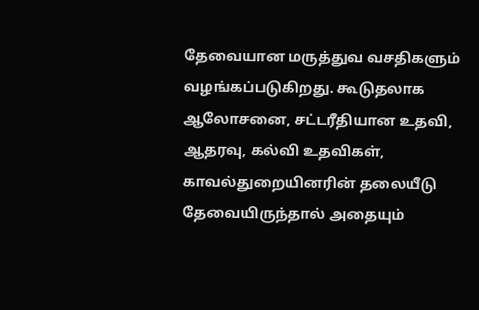தேவையான மருத்துவ வசதிகளும் வழங்கப்படுகிறது. கூடுதலாக ஆலோசனை, சட்டரீதியான உதவி, ஆதரவு, கல்வி உதவிகள், காவல்துறையினரின் தலையீடு தேவையிருந்தால் அதையும்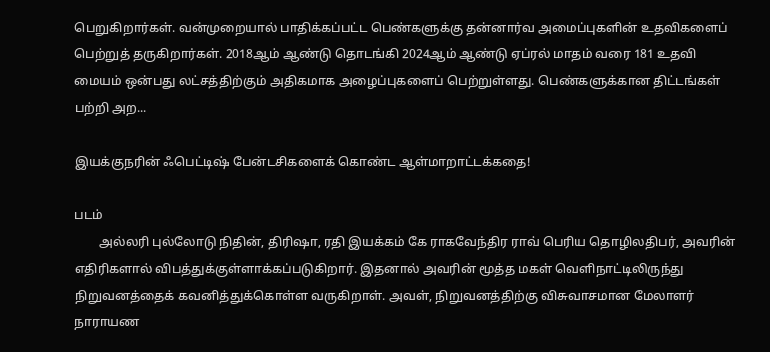பெறுகிறார்கள். வன்முறையால் பாதிக்கப்பட்ட பெண்களுக்கு தன்னார்வ அமைப்புகளின் உதவிகளைப் பெற்றுத் தருகிறார்கள். 2018ஆம் ஆண்டு தொடங்கி 2024ஆம் ஆண்டு ஏப்ரல் மாதம் வரை 181 உதவி மையம் ஒன்பது லட்சத்திற்கும் அதிகமாக அழைப்புகளைப் பெற்றுள்ளது. பெண்களுக்கான திட்டங்கள் பற்றி அற...

இயக்குநரின் ஃபெட்டிஷ் பேன்டசிகளைக் கொண்ட ஆள்மாறாட்டக்கதை!

படம்
        அல்லரி புல்லோடு நிதின், திரிஷா, ரதி இயக்கம் கே ராகவேந்திர ராவ் பெரிய தொழிலதிபர், அவரின் எதிரிகளால் விபத்துக்குள்ளாக்கப்படுகிறார். இதனால் அவரின் மூத்த மகள் வெளிநாட்டிலிருந்து நிறுவனத்தைக் கவனித்துக்கொள்ள வருகிறாள். அவள், நிறுவனத்திற்கு விசுவாசமான மேலாளர் நாராயண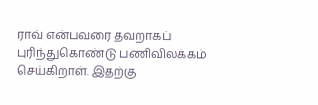ராவ் என்பவரை தவறாகப் புரிந்துகொண்டு பணிவிலக்கம் செய்கிறாள். இதற்கு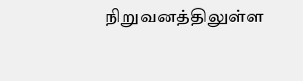நிறுவனத்திலுள்ள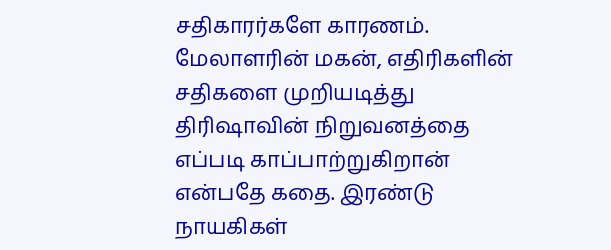சதிகாரர்களே காரணம். மேலாளரின் மகன், எதிரிகளின் சதிகளை முறியடித்து திரிஷாவின் நிறுவனத்தை எப்படி காப்பாற்றுகிறான் என்பதே கதை. இரண்டு நாயகிகள்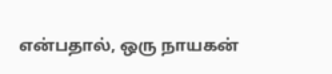என்பதால், ஒரு நாயகன்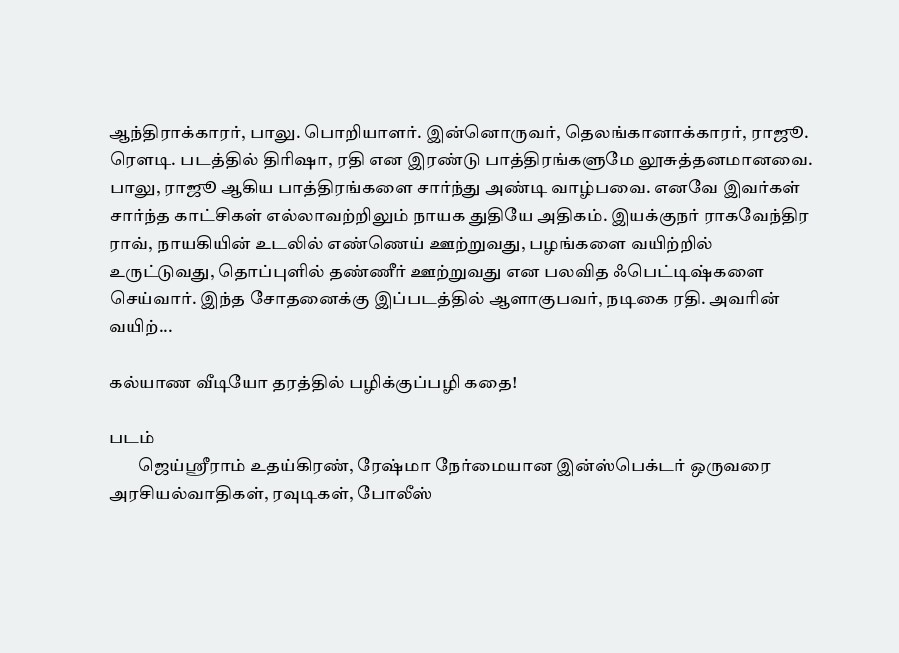ஆந்திராக்காரர், பாலு. பொறியாளர். இன்னொருவர், தெலங்கானாக்காரர், ராஜூ. ரௌடி. படத்தில் திரிஷா, ரதி என இரண்டு பாத்திரங்களுமே லூசுத்தனமானவை. பாலு, ராஜூ ஆகிய பாத்திரங்களை சார்ந்து அண்டி வாழ்பவை. எனவே இவர்கள் சார்ந்த காட்சிகள் எல்லாவற்றிலும் நாயக துதியே அதிகம். இயக்குநர் ராகவேந்திர ராவ், நாயகியின் உடலில் எண்ணெய் ஊற்றுவது, பழங்களை வயிற்றில் உருட்டுவது, தொப்புளில் தண்ணீர் ஊற்றுவது என பலவித ஃபெட்டிஷ்களை செய்வார். இந்த சோதனைக்கு இப்படத்தில் ஆளாகுபவர், நடிகை ரதி. அவரின் வயிற்...

கல்யாண வீடியோ தரத்தில் பழிக்குப்பழி கதை!

படம்
        ஜெய்ஶ்ரீராம் உதய்கிரண், ரேஷ்மா நேர்மையான இன்ஸ்பெக்டர் ஒருவரை அரசியல்வாதிகள், ரவுடிகள், போலீஸ்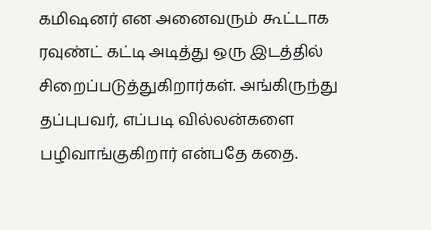கமிஷனர் என அனைவரும் கூட்டாக ரவுண்ட் கட்டி அடித்து ஒரு இடத்தில் சிறைப்படுத்துகிறார்கள். அங்கிருந்து தப்புபவர், எப்படி வில்லன்களை பழிவாங்குகிறார் என்பதே கதை.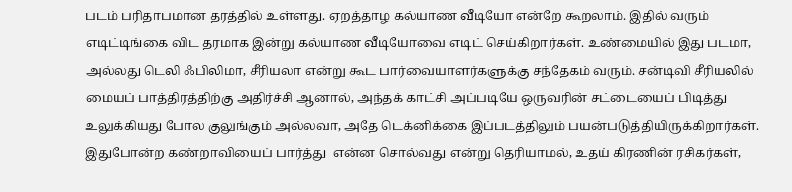படம் பரிதாபமான தரத்தில் உள்ளது. ஏறத்தாழ கல்யாண வீடியோ என்றே கூறலாம். இதில் வரும் எடிட்டிங்கை விட தரமாக இன்று கல்யாண வீடியோவை எடிட் செய்கிறார்கள். உண்மையில் இது படமா, அல்லது டெலி ஃபிலிமா, சீரியலா என்று கூட பார்வையாளர்களுக்கு சந்தேகம் வரும். சன்டிவி சீரியலில் மையப் பாத்திரத்திற்கு அதிர்ச்சி ஆனால், அந்தக் காட்சி அப்படியே ஒருவரின் சட்டையைப் பிடித்து உலுக்கியது போல குலுங்கும் அல்லவா, அதே டெக்னிக்கை இப்படத்திலும் பயன்படுத்தியிருக்கிறார்கள். இதுபோன்ற கண்றாவியைப் பார்த்து  என்ன சொல்வது என்று தெரியாமல், உதய் கிரணின் ரசிகர்கள்,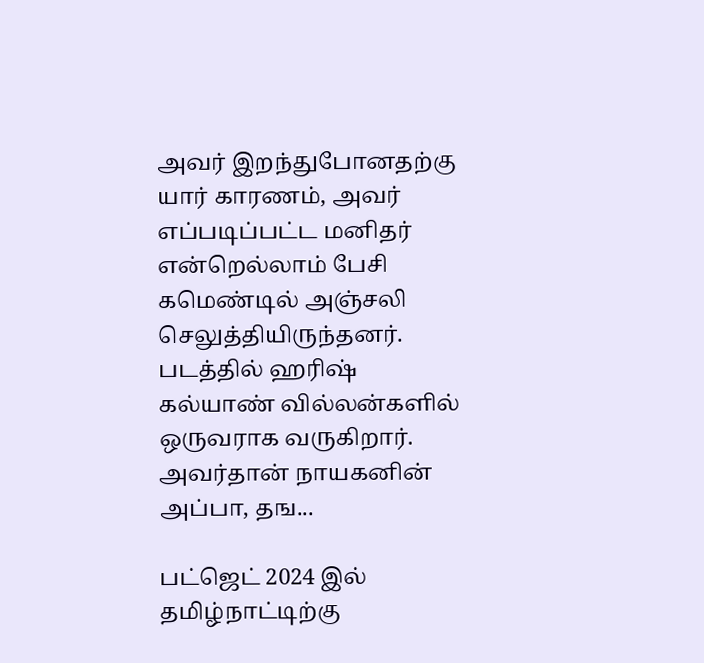அவர் இறந்துபோனதற்கு யார் காரணம், அவர் எப்படிப்பட்ட மனிதர் என்றெல்லாம் பேசி கமெண்டில் அஞ்சலி செலுத்தியிருந்தனர். படத்தில் ஹரிஷ் கல்யாண் வில்லன்களில் ஒருவராக வருகிறார். அவர்தான் நாயகனின் அப்பா, தங...

பட்ஜெட் 2024 இல் தமிழ்நாட்டிற்கு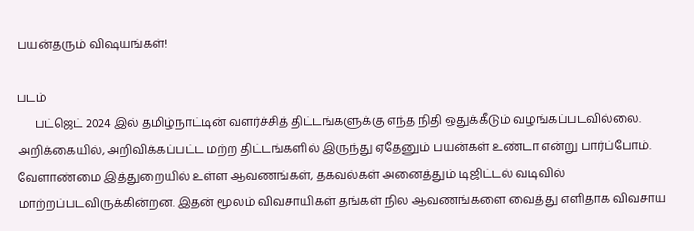பயன்தரும் விஷயங்கள்!

படம்
      பட்ஜெட் 2024 இல் தமிழ்நாட்டின் வளர்ச்சித் திட்டங்களுக்கு எந்த நிதி ஒதுக்கீடும் வழங்கப்படவில்லை. அறிக்கையில், அறிவிக்கப்பட்ட மற்ற திட்டங்களில் இருந்து ஏதேனும் பயன்கள் உண்டா என்று பார்ப்போம். வேளாண்மை இத்துறையில் உள்ள ஆவணங்கள், தகவல்கள் அனைத்தும் டிஜிட்டல் வடிவில் மாற்றப்படவிருக்கின்றன. இதன் மூலம் விவசாயிகள் தங்கள் நில ஆவணங்களை வைத்து எளிதாக விவசாய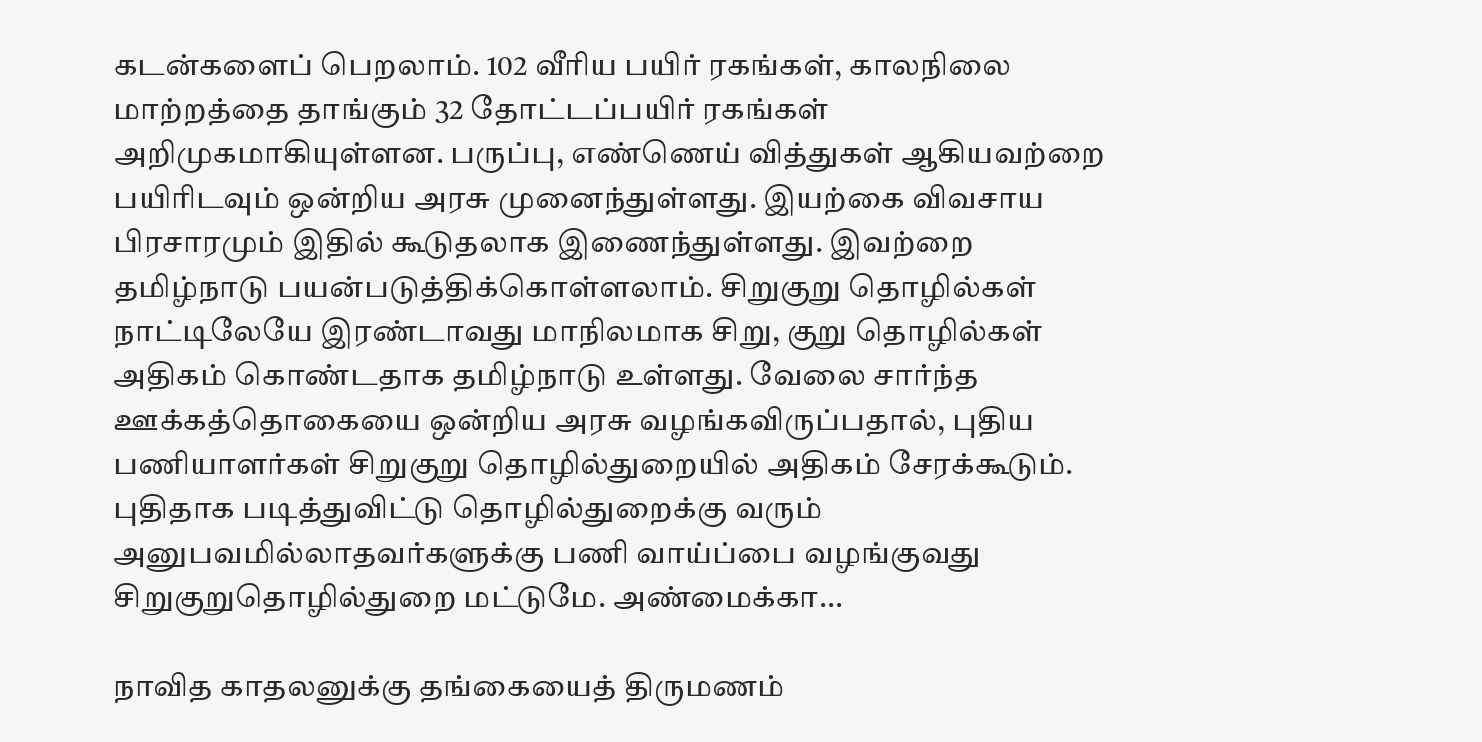கடன்களைப் பெறலாம். 102 வீரிய பயிர் ரகங்கள், காலநிலை மாற்றத்தை தாங்கும் 32 தோட்டப்பயிர் ரகங்கள் அறிமுகமாகியுள்ளன. பருப்பு, எண்ணெய் வித்துகள் ஆகியவற்றை பயிரிடவும் ஒன்றிய அரசு முனைந்துள்ளது. இயற்கை விவசாய பிரசாரமும் இதில் கூடுதலாக இணைந்துள்ளது. இவற்றை தமிழ்நாடு பயன்படுத்திக்கொள்ளலாம். சிறுகுறு தொழில்கள் நாட்டிலேயே இரண்டாவது மாநிலமாக சிறு, குறு தொழில்கள் அதிகம் கொண்டதாக தமிழ்நாடு உள்ளது. வேலை சார்ந்த ஊக்கத்தொகையை ஒன்றிய அரசு வழங்கவிருப்பதால், புதிய பணியாளர்கள் சிறுகுறு தொழில்துறையில் அதிகம் சேரக்கூடும். புதிதாக படித்துவிட்டு தொழில்துறைக்கு வரும் அனுபவமில்லாதவர்களுக்கு பணி வாய்ப்பை வழங்குவது சிறுகுறுதொழில்துறை மட்டுமே. அண்மைக்கா...

நாவித காதலனுக்கு தங்கையைத் திருமணம்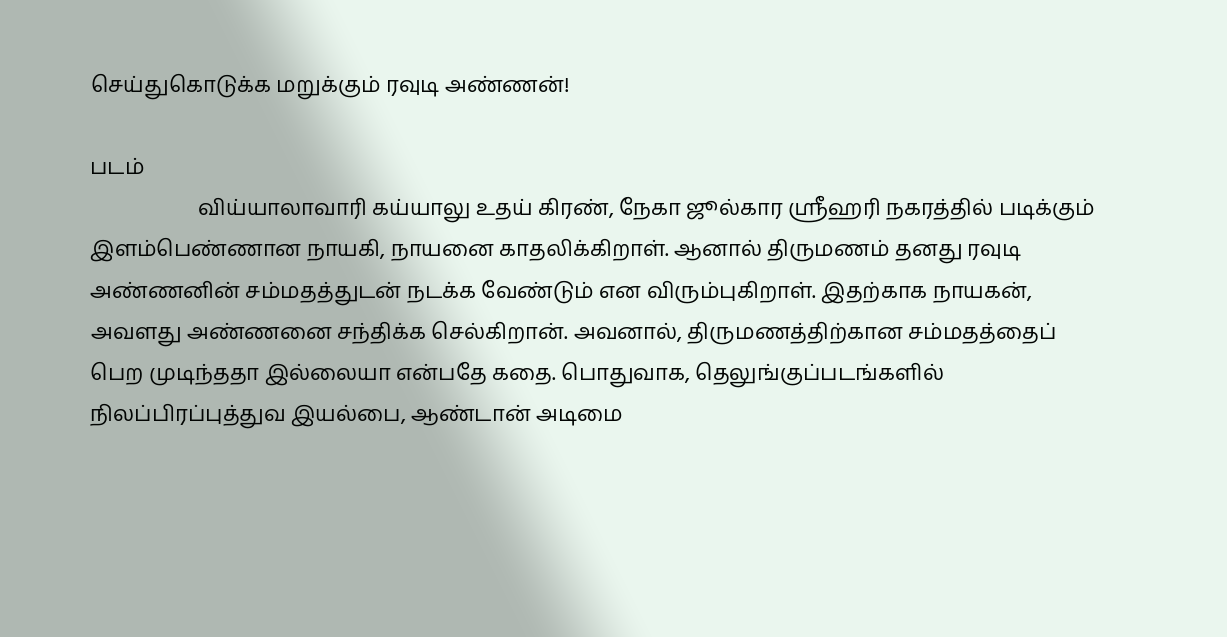செய்துகொடுக்க மறுக்கும் ரவுடி அண்ணன்!

படம்
                    விய்யாலாவாரி கய்யாலு உதய் கிரண், நேகா ஜூல்கார ஶ்ரீஹரி நகரத்தில் படிக்கும் இளம்பெண்ணான நாயகி, நாயனை காதலிக்கிறாள். ஆனால் திருமணம் தனது ரவுடி அண்ணனின் சம்மதத்துடன் நடக்க வேண்டும் என விரும்புகிறாள். இதற்காக நாயகன், அவளது அண்ணனை சந்திக்க செல்கிறான். அவனால், திருமணத்திற்கான சம்மதத்தைப் பெற முடிந்ததா இல்லையா என்பதே கதை. பொதுவாக, தெலுங்குப்படங்களில் நிலப்பிரப்புத்துவ இயல்பை, ஆண்டான் அடிமை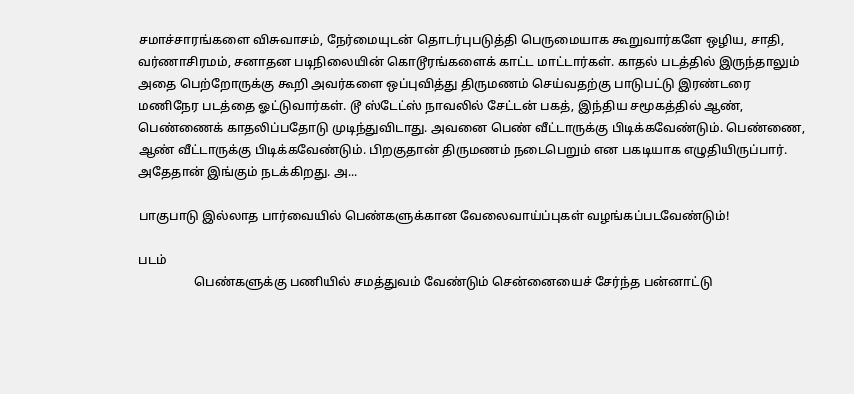சமாச்சாரங்களை விசுவாசம், நேர்மையுடன் தொடர்புபடுத்தி பெருமையாக கூறுவார்களே ஒழிய, சாதி, வர்ணாசிரமம், சனாதன படிநிலையின் கொடூரங்களைக் காட்ட மாட்டார்கள். காதல் படத்தில் இருந்தாலும் அதை பெற்றோருக்கு கூறி அவர்களை ஒப்புவித்து திருமணம் செய்வதற்கு பாடுபட்டு இரண்டரை மணிநேர படத்தை ஓட்டுவார்கள். டூ ஸ்டேட்ஸ் நாவலில் சேட்டன் பகத், இந்திய சமூகத்தில் ஆண், பெண்ணைக் காதலிப்பதோடு முடிந்துவிடாது. அவனை பெண் வீட்டாருக்கு பிடிக்கவேண்டும். பெண்ணை, ஆண் வீட்டாருக்கு பிடிக்கவேண்டும். பிறகுதான் திருமணம் நடைபெறும் என பகடியாக எழுதியிருப்பார். அதேதான் இங்கும் நடக்கிறது. அ...

பாகுபாடு இல்லாத பார்வையில் பெண்களுக்கான வேலைவாய்ப்புகள் வழங்கப்படவேண்டும்!

படம்
                  பெண்களுக்கு பணியில் சமத்துவம் வேண்டும் சென்னையைச் சேர்ந்த பன்னாட்டு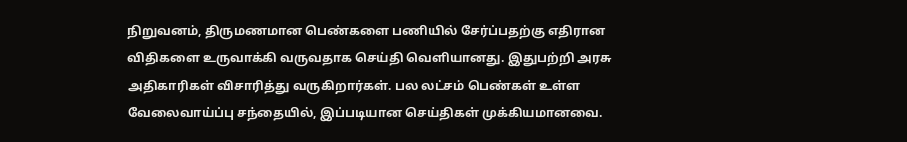நிறுவனம், திருமணமான பெண்களை பணியில் சேர்ப்பதற்கு எதிரான விதிகளை உருவாக்கி வருவதாக செய்தி வெளியானது. இதுபற்றி அரசு அதிகாரிகள் விசாரித்து வருகிறார்கள். பல லட்சம் பெண்கள் உள்ள வேலைவாய்ப்பு சந்தையில், இப்படியான செய்திகள் முக்கியமானவை.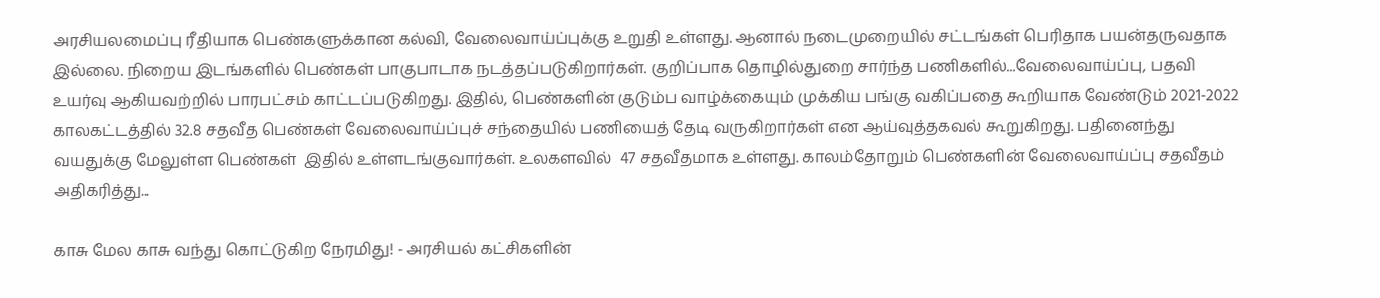அரசியலமைப்பு ரீதியாக பெண்களுக்கான கல்வி, வேலைவாய்ப்புக்கு உறுதி உள்ளது. ஆனால் நடைமுறையில் சட்டங்கள் பெரிதாக பயன்தருவதாக இல்லை. நிறைய இடங்களில் பெண்கள் பாகுபாடாக நடத்தப்படுகிறார்கள். குறிப்பாக தொழில்துறை சார்ந்த பணிகளில்...வேலைவாய்ப்பு, பதவி உயர்வு ஆகியவற்றில் பாரபட்சம் காட்டப்படுகிறது. இதில், பெண்களின் குடும்ப வாழ்க்கையும் முக்கிய பங்கு வகிப்பதை கூறியாக வேண்டும் 2021-2022 காலகட்டத்தில் 32.8 சதவீத பெண்கள் வேலைவாய்ப்புச் சந்தையில் பணியைத் தேடி வருகிறார்கள் என ஆய்வுத்தகவல் கூறுகிறது. பதினைந்து வயதுக்கு மேலுள்ள பெண்கள்  இதில் உள்ளடங்குவார்கள். உலகளவில்  47 சதவீதமாக உள்ளது. காலம்தோறும் பெண்களின் வேலைவாய்ப்பு சதவீதம் அதிகரித்து...

காசு மேல காசு வந்து கொட்டுகிற நேரமிது! - அரசியல் கட்சிகளின்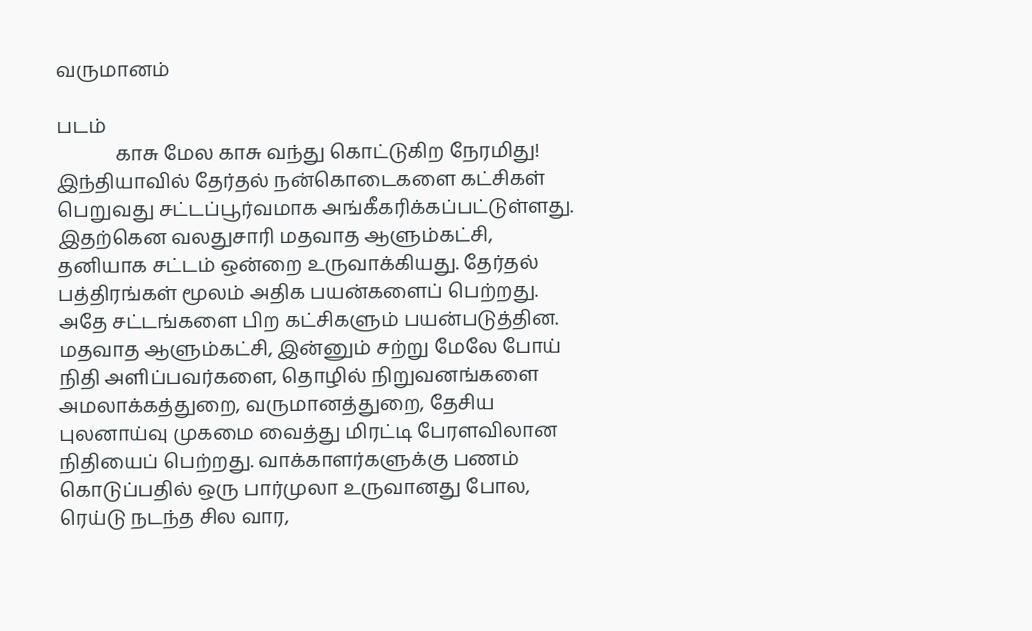வருமானம்

படம்
            காசு மேல காசு வந்து கொட்டுகிற நேரமிது! இந்தியாவில் தேர்தல் நன்கொடைகளை கட்சிகள் பெறுவது சட்டப்பூர்வமாக அங்கீகரிக்கப்பட்டுள்ளது. இதற்கென வலதுசாரி மதவாத ஆளும்கட்சி, தனியாக சட்டம் ஒன்றை உருவாக்கியது. தேர்தல் பத்திரங்கள் மூலம் அதிக பயன்களைப் பெற்றது. அதே சட்டங்களை பிற கட்சிகளும் பயன்படுத்தின. மதவாத ஆளும்கட்சி, இன்னும் சற்று மேலே போய் நிதி அளிப்பவர்களை, தொழில் நிறுவனங்களை அமலாக்கத்துறை, வருமானத்துறை, தேசிய புலனாய்வு முகமை வைத்து மிரட்டி பேரளவிலான நிதியைப் பெற்றது. வாக்காளர்களுக்கு பணம் கொடுப்பதில் ஒரு பார்முலா உருவானது போல, ரெய்டு நடந்த சில வார,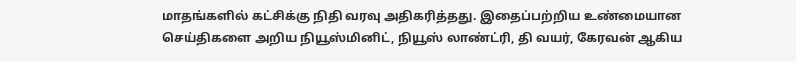மாதங்களில் கட்சிக்கு நிதி வரவு அதிகரித்தது. இதைப்பற்றிய உண்மையான செய்திகளை அறிய நியூஸ்மினிட், நியூஸ் லாண்ட்ரி, தி வயர், கேரவன் ஆகிய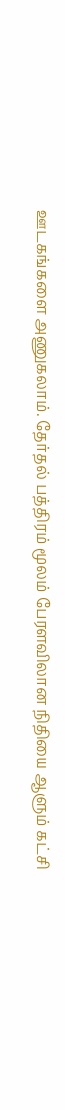ஊடகங்களை அணுகலாம். தேர்தல் பத்திரம் மூலம் பேரளவிலான நிதியை ஆளும் கட்சி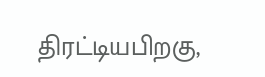திரட்டியபிறகு,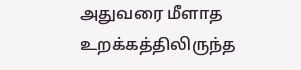அதுவரை மீளாத உறக்கத்திலிருந்த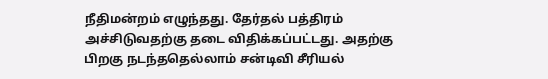நீதிமன்றம் எழுந்தது. தேர்தல் பத்திரம் அச்சிடுவதற்கு தடை விதிக்கப்பட்டது. அதற்கு பிறகு நடந்ததெல்லாம் சன்டிவி சீரியல்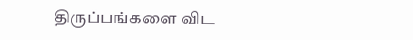திருப்பங்களை விட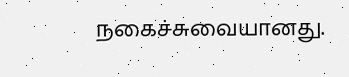நகைச்சுவையானது.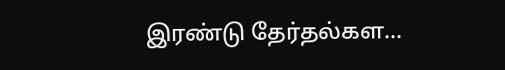இரண்டு தேர்தல்கள...